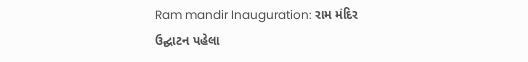Ram mandir Inauguration: રામ મંદિર ઉદ્ઘાટન પહેલા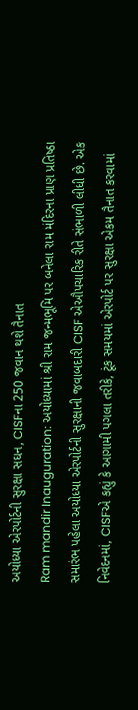અયોધ્યા એરપોર્ટની સુરક્ષા સઘન, CISFના 250 જવાન થશે તૈનાત
Ram mandir Inauguration: અયોધ્યામાં શ્રી રામ જન્મભૂમિ પર બનેલા રામ મંદિરના પ્રાણ પ્રતિષ્ઠા સમારંભ પહેલા અયોધ્યા એરપોર્ટની સુરક્ષાની જવાબદારી CISF એઔપચારિક રીતે સંભાળી લીધી છે. એક નિવેદનમાં, CISFએ કહ્યું કે આગામી પગલા તરીકે, ટૂંક સમયમાં એરપોર્ટ પર સુરક્ષા એકમ તૈનાત કરવામાં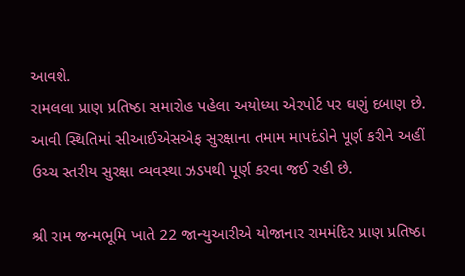આવશે.
રામલલા પ્રાણ પ્રતિષ્ઠા સમારોહ પહેલા અયોધ્યા એરપોર્ટ પર ઘણું દબાણ છે. આવી સ્થિતિમાં સીઆઈએસએફ સુરક્ષાના તમામ માપદંડોને પૂર્ણ કરીને અહીં ઉચ્ચ સ્તરીય સુરક્ષા વ્યવસ્થા ઝડપથી પૂર્ણ કરવા જઈ રહી છે.

શ્રી રામ જન્મભૂમિ ખાતે 22 જાન્યુઆરીએ યોજાનાર રામમંદિર પ્રાણ પ્રતિષ્ઠા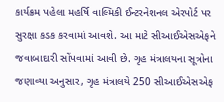કાર્યક્રમ પહેલા મહર્ષિ વાલ્મિકી ઈન્ટરનેશનલ એરપોર્ટ પર સુરક્ષા કડક કરવામાં આવશે. આ માટે સીઆઈએસએફને જવાબાદારી સોંપવામાં આવી છે. ગૃહ મંત્રાલયના સૂત્રોના જણાવ્યા અનુસાર, ગૃહ મંત્રાલયે 250 સીઆઈએસએફ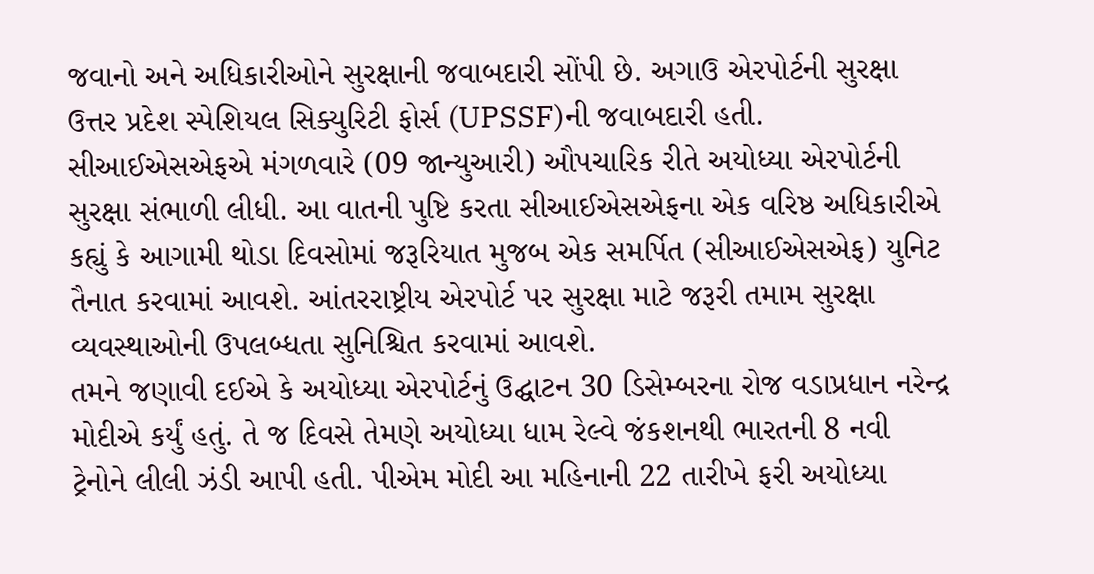જવાનો અને અધિકારીઓને સુરક્ષાની જવાબદારી સોંપી છે. અગાઉ એરપોર્ટની સુરક્ષા ઉત્તર પ્રદેશ સ્પેશિયલ સિક્યુરિટી ફોર્સ (UPSSF)ની જવાબદારી હતી.
સીઆઈએસએફએ મંગળવારે (09 જાન્યુઆરી) ઔપચારિક રીતે અયોધ્યા એરપોર્ટની સુરક્ષા સંભાળી લીધી. આ વાતની પુષ્ટિ કરતા સીઆઈએસએફના એક વરિષ્ઠ અધિકારીએ કહ્યું કે આગામી થોડા દિવસોમાં જરૂરિયાત મુજબ એક સમર્પિત (સીઆઈએસએફ) યુનિટ તૈનાત કરવામાં આવશે. આંતરરાષ્ટ્રીય એરપોર્ટ પર સુરક્ષા માટે જરૂરી તમામ સુરક્ષા વ્યવસ્થાઓની ઉપલબ્ધતા સુનિશ્ચિત કરવામાં આવશે.
તમને જણાવી દઈએ કે અયોધ્યા એરપોર્ટનું ઉદ્ઘાટન 30 ડિસેમ્બરના રોજ વડાપ્રધાન નરેન્દ્ર મોદીએ કર્યું હતું. તે જ દિવસે તેમણે અયોધ્યા ધામ રેલ્વે જંકશનથી ભારતની 8 નવી ટ્રેનોને લીલી ઝંડી આપી હતી. પીએમ મોદી આ મહિનાની 22 તારીખે ફરી અયોધ્યા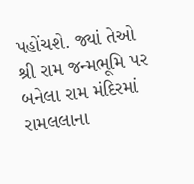પહોંચશે. જ્યાં તેઓ શ્રી રામ જન્મભૂમિ પર બનેલા રામ મંદિરમાં રામલલાના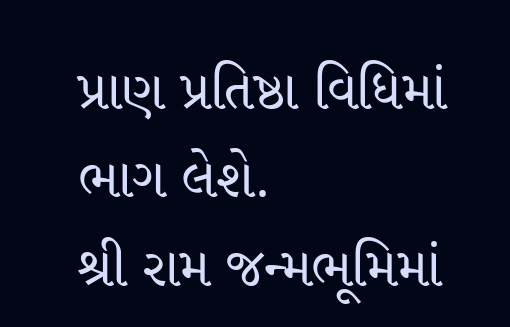પ્રાણ પ્રતિષ્ઠા વિધિમાં ભાગ લેશે.
શ્રી રામ જન્મભૂમિમાં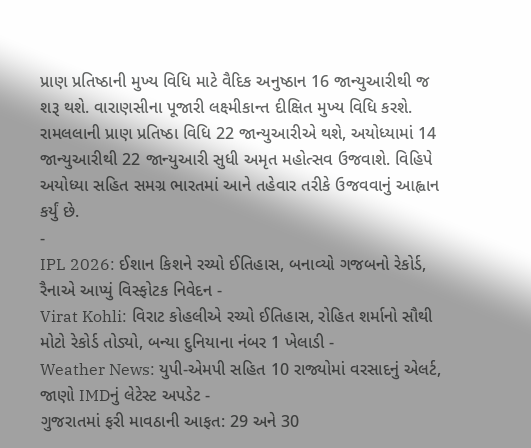પ્રાણ પ્રતિષ્ઠાની મુખ્ય વિધિ માટે વૈદિક અનુષ્ઠાન 16 જાન્યુઆરીથી જ શરૂ થશે. વારાણસીના પૂજારી લક્ષ્મીકાન્ત દીક્ષિત મુખ્ય વિધિ કરશે. રામલલાની પ્રાણ પ્રતિષ્ઠા વિધિ 22 જાન્યુઆરીએ થશે, અયોધ્યામાં 14 જાન્યુઆરીથી 22 જાન્યુઆરી સુધી અમૃત મહોત્સવ ઉજવાશે. વિહિપે અયોધ્યા સહિત સમગ્ર ભારતમાં આને તહેવાર તરીકે ઉજવવાનું આહ્વાન કર્યું છે.
-
IPL 2026: ઈશાન કિશને રચ્યો ઈતિહાસ, બનાવ્યો ગજબનો રેકોર્ડ, રૈનાએ આપ્યું વિસ્ફોટક નિવેદન -
Virat Kohli: વિરાટ કોહલીએ રચ્યો ઈતિહાસ, રોહિત શર્માનો સૌથી મોટો રેકોર્ડ તોડ્યો, બન્યા દુનિયાના નંબર 1 ખેલાડી -
Weather News: યુપી-એમપી સહિત 10 રાજ્યોમાં વરસાદનું એલર્ટ, જાણો IMDનું લેટેસ્ટ અપડેટ -
ગુજરાતમાં ફરી માવઠાની આફત: 29 અને 30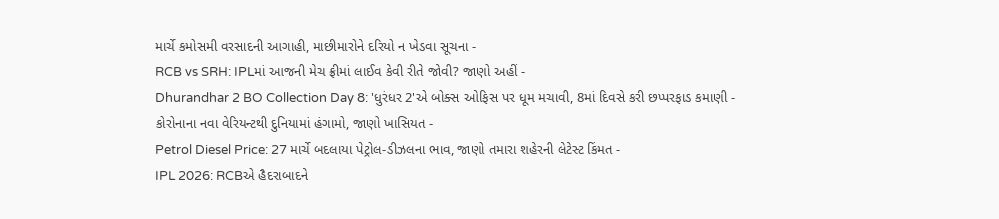માર્ચે કમોસમી વરસાદની આગાહી, માછીમારોને દરિયો ન ખેડવા સૂચના -
RCB vs SRH: IPLમાં આજની મેચ ફ્રીમાં લાઈવ કેવી રીતે જોવી? જાણો અહીં -
Dhurandhar 2 BO Collection Day 8: 'ધુરંધર 2'એ બોક્સ ઓફિસ પર ધૂમ મચાવી, 8માં દિવસે કરી છપ્પરફાડ કમાણી -
કોરોનાના નવા વેરિયન્ટથી દુનિયામાં હંગામો, જાણો ખાસિયત -
Petrol Diesel Price: 27 માર્ચે બદલાયા પેટ્રોલ-ડીઝલના ભાવ, જાણો તમારા શહેરની લેટેસ્ટ કિંમત -
IPL 2026: RCBએ હૈદરાબાદને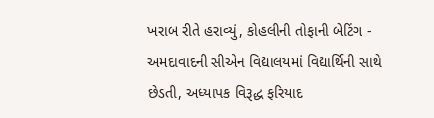ખરાબ રીતે હરાવ્યું, કોહલીની તોફાની બેટિંગ -
અમદાવાદની સીએન વિદ્યાલયમાં વિદ્યાર્થિની સાથે છેડતી, અધ્યાપક વિરૂદ્ધ ફરિયાદ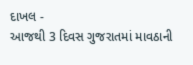દાખલ -
આજથી 3 દિવસ ગુજરાતમાં માવઠાની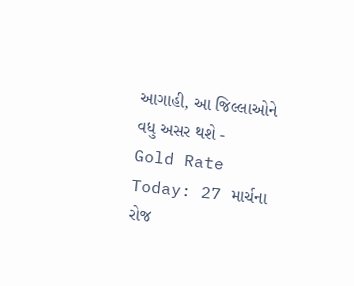આગાહી, આ જિલ્લાઓને વધુ અસર થશે -
Gold Rate Today: 27 માર્ચના રોજ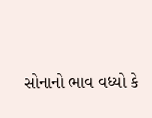સોનાનો ભાવ વધ્યો કે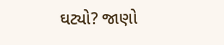ઘટ્યો? જાણો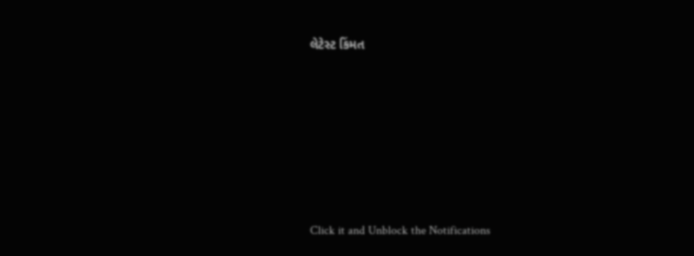લેટેસ્ટ કિંમત









Click it and Unblock the Notifications